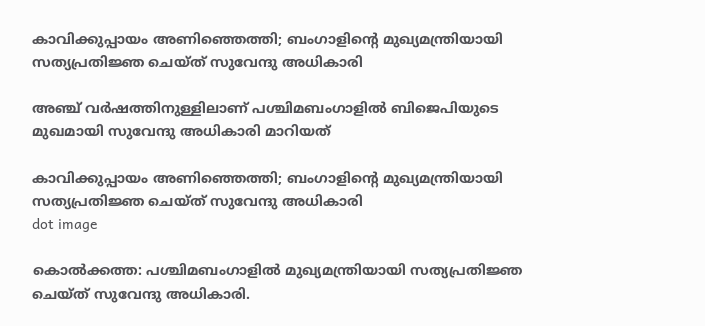കാവിക്കുപ്പായം അണിഞ്ഞെത്തി; ബംഗാളിന്റെ മുഖ്യമന്ത്രിയായി സത്യപ്രതിജ്ഞ ചെയ്ത് സുവേന്ദു അധികാരി

അഞ്ച് വര്‍ഷത്തിനുള്ളിലാണ് പശ്ചിമബംഗാളില്‍ ബിജെപിയുടെ മുഖമായി സുവേന്ദു അധികാരി മാറിയത്

കാവിക്കുപ്പായം അണിഞ്ഞെത്തി; ബംഗാളിന്റെ മുഖ്യമന്ത്രിയായി സത്യപ്രതിജ്ഞ ചെയ്ത് സുവേന്ദു അധികാരി
dot image

കൊല്‍ക്കത്ത: പശ്ചിമബംഗാളില്‍ മുഖ്യമന്ത്രിയായി സത്യപ്രതിജ്ഞ ചെയ്ത് സുവേന്ദു അധികാരി.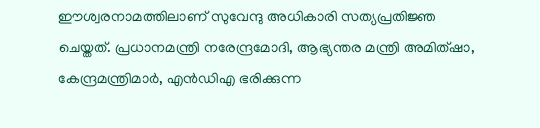ഈശ്വരനാമത്തിലാണ് സുവേന്ദു അധികാരി സത്യപ്രതിജ്ഞ ചെയ്തത്. പ്രധാനമന്ത്രി നരേന്ദ്രമോദി, ആഭ്യന്തര മന്ത്രി അമിത്ഷാ, കേന്ദ്രമന്ത്രിമാര്‍, എന്‍ഡിഎ ഭരിക്കുന്ന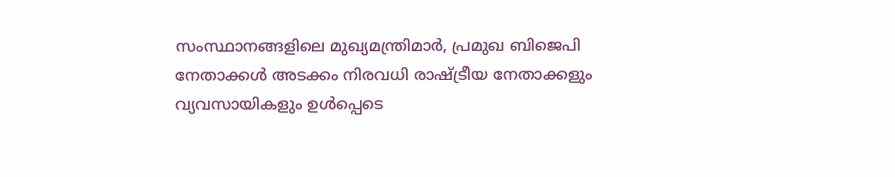സംസ്ഥാനങ്ങളിലെ മുഖ്യമന്ത്രിമാര്‍, പ്രമുഖ ബിജെപി നേതാക്കള്‍ അടക്കം നിരവധി രാഷ്ട്രീയ നേതാക്കളും വ്യവസായികളും ഉൾപ്പെടെ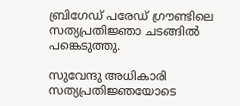ബ്രിഗേഡ് പരേഡ് ഗ്രൗണ്ടിലെ സത്യപ്രതിജ്ഞാ ചടങ്ങില്‍ പങ്കെടുത്തു.

സുവേന്ദു അധികാരി സത്യപ്രതിജ്ഞയോടെ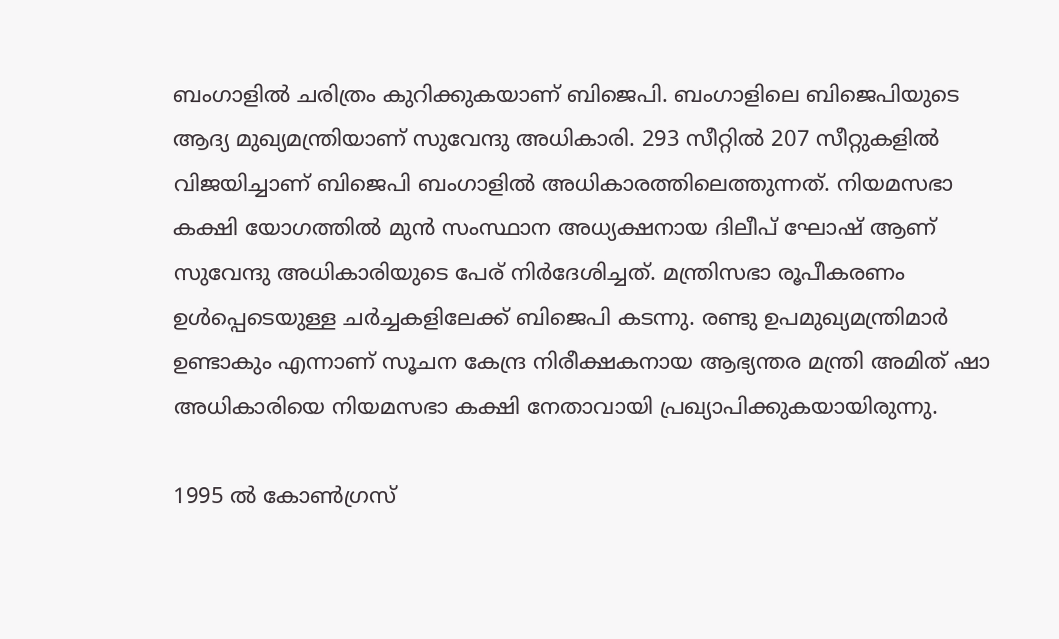ബംഗാളില്‍ ചരിത്രം കുറിക്കുകയാണ് ബിജെപി. ബംഗാളിലെ ബിജെപിയുടെ ആദ്യ മുഖ്യമന്ത്രിയാണ് സുവേന്ദു അധികാരി. 293 സീറ്റില്‍ 207 സീറ്റുകളില്‍ വിജയിച്ചാണ് ബിജെപി ബംഗാളില്‍ അധികാരത്തിലെത്തുന്നത്. നിയമസഭാ കക്ഷി യോഗത്തിൽ മുൻ സംസ്ഥാന അധ്യക്ഷനായ ദിലീപ് ഘോഷ് ആണ് സുവേന്ദു അധികാരിയുടെ പേര് നിർദേശിച്ചത്. മന്ത്രിസഭാ രൂപീകരണം ഉൾപ്പെടെയുള്ള ചർച്ചകളിലേക്ക് ബിജെപി കടന്നു. രണ്ടു ഉപമുഖ്യമന്ത്രിമാർ ഉണ്ടാകും എന്നാണ് സൂചന കേന്ദ്ര നിരീക്ഷകനായ ആഭ്യന്തര മന്ത്രി അമിത് ഷാ അധികാരിയെ നിയമസഭാ കക്ഷി നേതാവായി പ്രഖ്യാപിക്കുകയായിരുന്നു.

1995 ല്‍ കോണ്‍ഗ്രസ്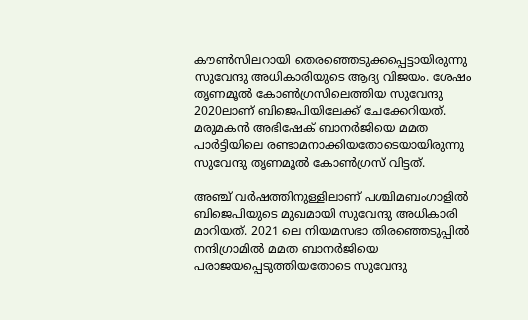കൗണ്‍സിലറായി തെരഞ്ഞെടുക്കപ്പെട്ടായിരുന്നു സുവേന്ദു അധികാരിയുടെ ആദ്യ വിജയം. ശേഷം തൃണമൂല്‍ കോണ്‍ഗ്രസിലെത്തിയ സുവേന്ദു 2020ലാണ് ബിജെപിയിലേക്ക് ചേക്കേറിയത്. മരുമകന്‍ അഭിഷേക് ബാനര്‍ജിയെ മമത പാര്‍ട്ടിയിലെ രണ്ടാമനാക്കിയതോടെയായിരുന്നു സുവേന്ദു തൃണമൂല്‍ കോണ്‍ഗ്രസ് വിട്ടത്.

അഞ്ച് വര്‍ഷത്തിനുള്ളിലാണ് പശ്ചിമബംഗാളില്‍ ബിജെപിയുടെ മുഖമായി സുവേന്ദു അധികാരി മാറിയത്. 2021 ലെ നിയമസഭാ തിരഞ്ഞെടുപ്പില്‍ നന്ദിഗ്രാമില്‍ മമത ബാനര്‍ജിയെ പരാജയപ്പെടുത്തിയതോടെ സുവേന്ദു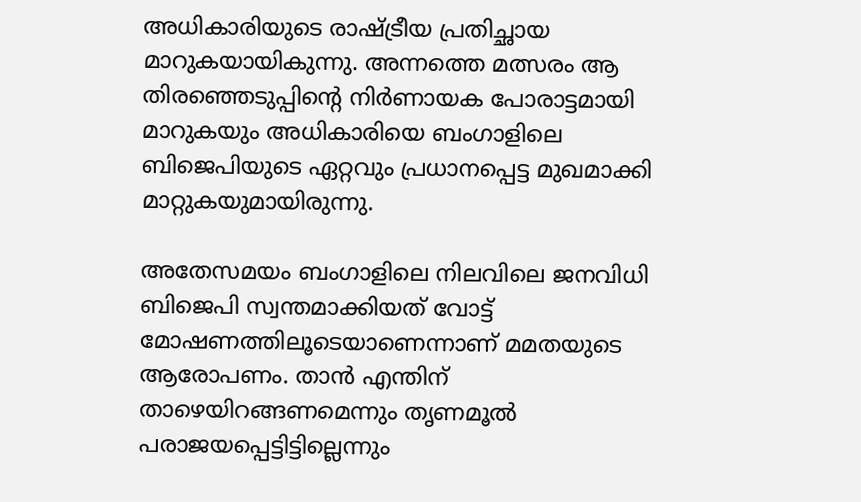അധികാരിയുടെ രാഷ്ട്രീയ പ്രതിച്ഛായ മാറുകയായികുന്നു. അന്നത്തെ മത്സരം ആ തിരഞ്ഞെടുപ്പിന്റെ നിര്‍ണായക പോരാട്ടമായി മാറുകയും അധികാരിയെ ബംഗാളിലെ ബിജെപിയുടെ ഏറ്റവും പ്രധാനപ്പെട്ട മുഖമാക്കി മാറ്റുകയുമായിരുന്നു.

അതേസമയം ബംഗാളിലെ നിലവിലെ ജനവിധി ബിജെപി സ്വന്തമാക്കിയത് വോട്ട് മോഷണത്തിലൂടെയാണെന്നാണ് മമതയുടെ ആരോപണം. താന്‍ എന്തിന് താഴെയിറങ്ങണമെന്നും തൃണമൂല്‍ പരാജയപ്പെട്ടിട്ടില്ലെന്നും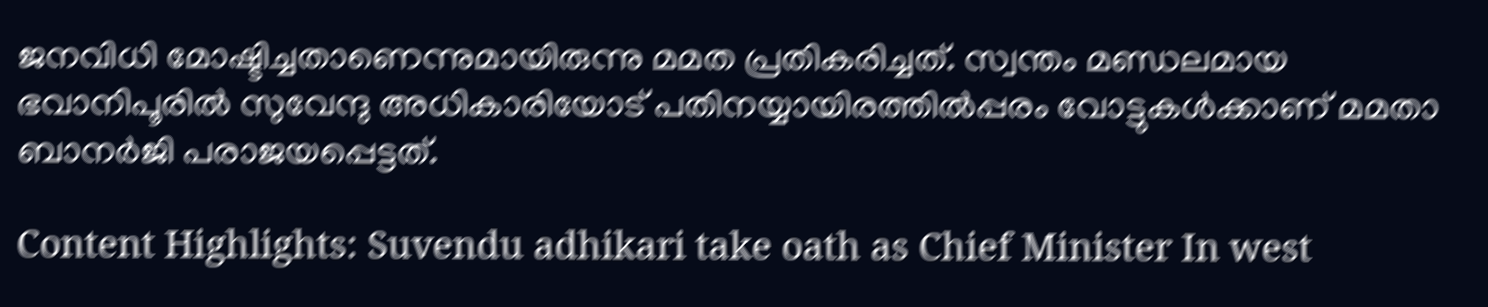ജനവിധി മോഷ്ടിച്ചതാണെന്നുമായിരുന്നു മമത പ്രതികരിച്ചത്. സ്വന്തം മണ്ഡലമായ ഭവാനിപൂരില്‍ സുവേന്ദു അധികാരിയോട് പതിനയ്യായിരത്തില്‍പ്പരം വോട്ടുകള്‍ക്കാണ് മമതാ ബാനര്‍ജി പരാജയപ്പെട്ടത്.

Content Highlights: Suvendu adhikari take oath as Chief Minister In west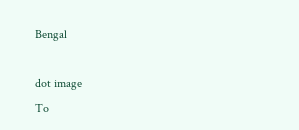Bengal

dot image
To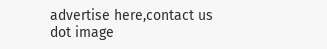advertise here,contact us
dot image